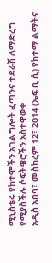ሚኒስቴሩ የከተሞችን አገልግሎት ፈጣንና ተደራሽ ለማድረግ የሚያስችሉ ሶፍትዌሮችን አስተዋወቀ
አዲስ አበባ፣ መስከረም 12፣ 2014 (ኤፍ ቢ ሲ) የከተማ ልማትና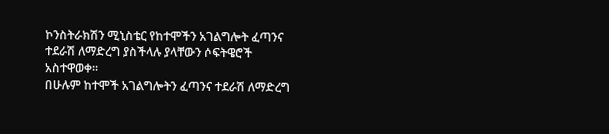ኮንስትራክሽን ሚኒስቴር የከተሞችን አገልግሎት ፈጣንና ተደራሽ ለማድረግ ያስችላሉ ያላቸውን ሶፍትዌሮች አስተዋወቀ።
በሁሉም ከተሞች አገልግሎትን ፈጣንና ተደራሽ ለማድረግ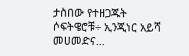ታስበው የተዘጋጁት ሶፍትዌሮቹ÷ ኢንጂነር አይሻ መሀመድና…